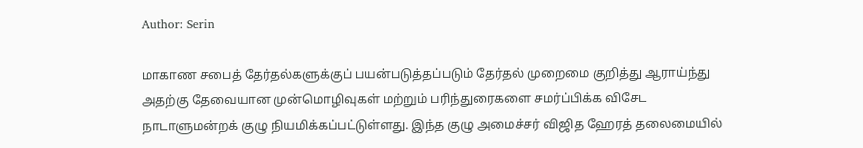Author: Serin

மாகாண சபைத் தேர்தல்களுக்குப் பயன்படுத்தப்படும் தேர்தல் முறைமை குறித்து ஆராய்ந்து அதற்கு தேவையான முன்மொழிவுகள் மற்றும் பரிந்துரைகளை சமர்ப்பிக்க விசேட நாடாளுமன்றக் குழு நியமிக்கப்பட்டுள்ளது. இந்த குழு அமைச்சர் விஜித ஹேரத் தலைமையில்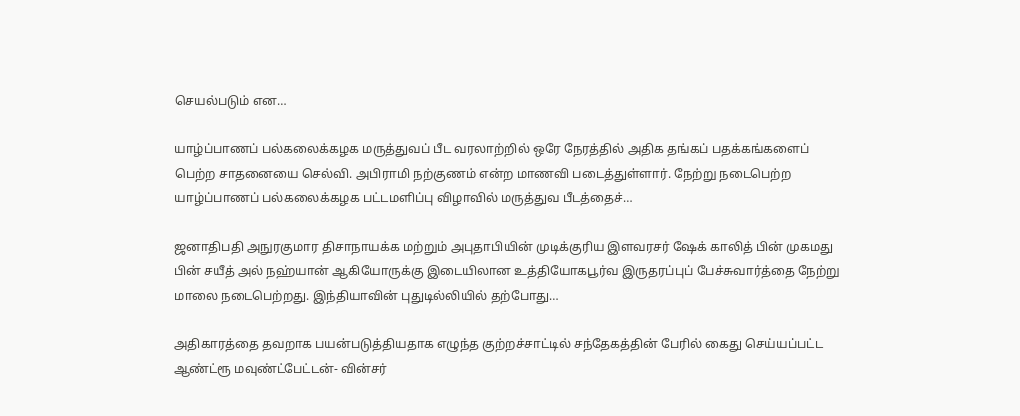செயல்படும் என…

யாழ்ப்பாணப் பல்கலைக்கழக மருத்துவப் பீட வரலாற்றில் ஒரே நேரத்தில் அதிக தங்கப் பதக்கங்களைப் பெற்ற சாதனையை செல்வி. அபிராமி நற்குணம் என்ற மாணவி படைத்துள்ளார். நேற்று நடைபெற்ற யாழ்ப்பாணப் பல்கலைக்கழக பட்டமளிப்பு விழாவில் மருத்துவ பீடத்தைச்…

ஜனாதிபதி அநுரகுமார திசாநாயக்க மற்றும் அபுதாபியின் முடிக்குரிய இளவரசர் ஷேக் காலித் பின் முகமது பின் சயீத் அல் நஹ்யான் ஆகியோருக்கு இடையிலான உத்தியோகபூர்வ இருதரப்புப் பேச்சுவார்த்தை நேற்று மாலை நடைபெற்றது. இந்தியாவின் புதுடில்லியில் தற்போது…

அதிகாரத்தை தவறாக பயன்படுத்தியதாக எழுந்த குற்றச்சாட்டில் சந்தேகத்தின் பேரில் கைது செய்யப்பட்ட ஆண்ட்ரூ மவுண்ட்பேட்டன்- வின்சர்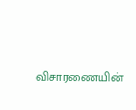விசாரணையின்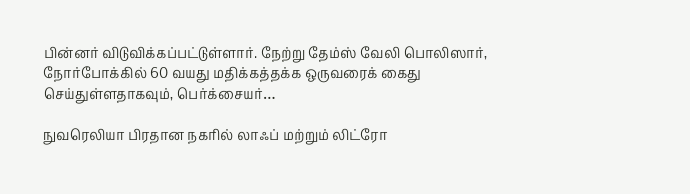பின்னர் விடுவிக்கப்பட்டுள்ளார். நேற்று தேம்ஸ் வேலி பொலிஸார், நோர்போக்கில் 60 வயது மதிக்கத்தக்க ஒருவரைக் கைது செய்துள்ளதாகவும், பெர்க்சையர்…

நுவரெலியா பிரதான நகரில் லாஃப் மற்றும் லிட்ரோ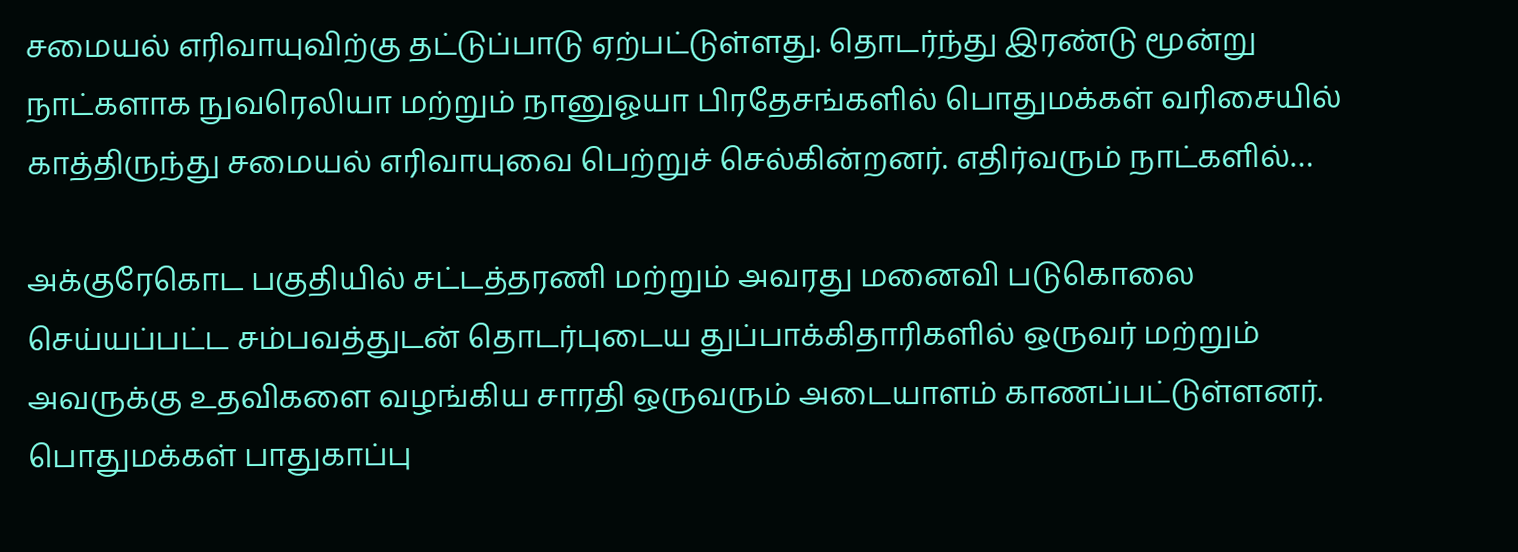சமையல் எரிவாயுவிற்கு தட்டுப்பாடு ஏற்பட்டுள்ளது. தொடர்ந்து இரண்டு மூன்று நாட்களாக நுவரெலியா மற்றும் நானுஓயா பிரதேசங்களில் பொதுமக்கள் வரிசையில் காத்திருந்து சமையல் எரிவாயுவை பெற்றுச் செல்கின்றனர். எதிர்வரும் நாட்களில்…

அக்குரேகொட பகுதியில் சட்டத்தரணி மற்றும் அவரது மனைவி படுகொலை செய்யப்பட்ட சம்பவத்துடன் தொடர்புடைய துப்பாக்கிதாரிகளில் ஒருவர் மற்றும் அவருக்கு உதவிகளை வழங்கிய சாரதி ஒருவரும் அடையாளம் காணப்பட்டுள்ளனர்.  பொதுமக்கள் பாதுகாப்பு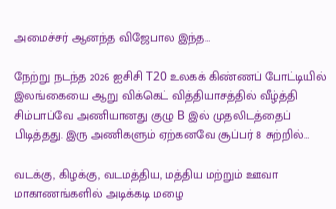அமைச்சர் ஆனந்த விஜேபால இந்த…

நேற்று நடந்த 2026 ஐசிசி T20 உலகக் கிண்ணப் போட்டியில் இலங்கையை ஆறு விக்கெட் வித்தியாசத்தில் வீழ்த்தி சிம்பாப்வே அணியானது குழு B இல் முதலிடத்தைப் பிடித்தது. இரு அணிகளும் ஏற்கனவே சூப்பர் 8 சுற்றில்…

வடக்கு, கிழக்கு, வடமத்திய, மத்திய மற்றும் ஊவா மாகாணங்களில் அடிக்கடி மழை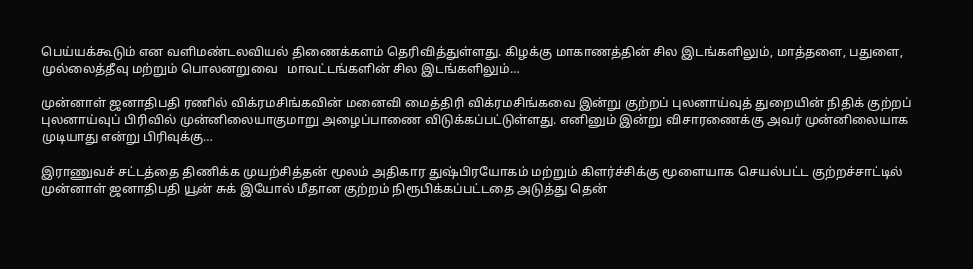பெய்யக்கூடும் என வளிமண்டலவியல் திணைக்களம் தெரிவித்துள்ளது. கிழக்கு மாகாணத்தின் சில இடங்களிலும், மாத்தளை, பதுளை, முல்லைத்தீவு மற்றும் பொலனறுவை   மாவட்டங்களின் சில இடங்களிலும்…

முன்னாள் ஜனாதிபதி ரணில் விக்ரமசிங்கவின் மனைவி மைத்திரி விக்ரமசிங்கவை இன்று குற்றப் புலனாய்வுத் துறையின் நிதிக் குற்றப் புலனாய்வுப் பிரிவில் முன்னிலையாகுமாறு அழைப்பாணை விடுக்கப்பட்டுள்ளது. எனினும் இன்று விசாரணைக்கு அவர் முன்னிலையாக முடியாது என்று பிரிவுக்கு…

இராணுவச் சட்டத்தை திணிக்க முயற்சித்தன் மூலம் அதிகார துஷ்பிரயோகம் மற்றும் கிளர்ச்சிக்கு மூளையாக செயல்பட்ட குற்றச்சாட்டில் முன்னாள் ஜனாதிபதி யூன் சுக் இயோல் மீதான குற்றம் நிரூபிக்கப்பட்டதை அடுத்து தென்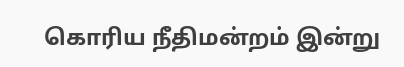கொரிய நீதிமன்றம் இன்று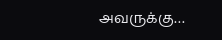அவருக்கு…